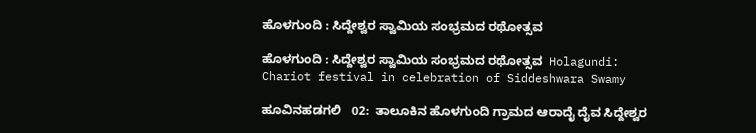ಹೊಳಗುಂದಿ : ಸಿದ್ದೇಶ್ವರ ಸ್ವಾಮಿಯ ಸಂಭ್ರಮದ ರಥೋತ್ಸವ

ಹೊಳಗುಂದಿ : ಸಿದ್ದೇಶ್ವರ ಸ್ವಾಮಿಯ ಸಂಭ್ರಮದ ರಥೋತ್ಸವ  Holagundi: Chariot festival in celebration of Siddeshwara Swamy

ಹೂವಿನಹಡಗಲಿ   02:  ತಾಲೂಕಿನ ಹೊಳಗುಂದಿ ಗ್ರಾಮದ ಆರಾದೈ ದೈವ ಸಿದ್ದೇಶ್ವರ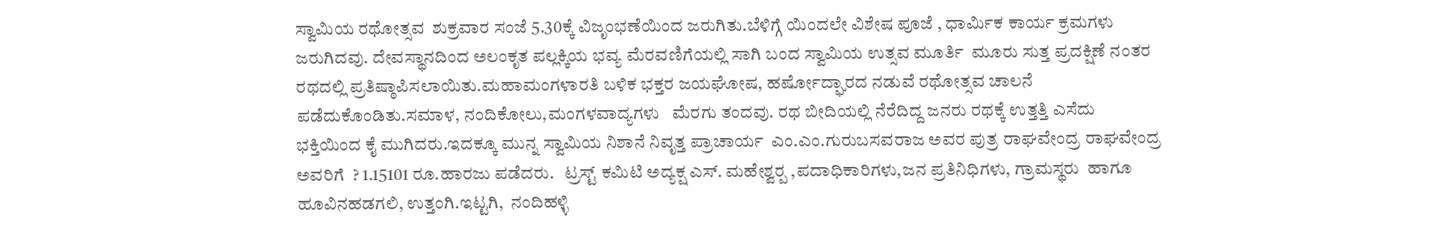ಸ್ವಾಮಿಯ ರಥೋತ್ಸವ  ಶುಕ್ರವಾರ ಸಂಜೆ 5.30ಕ್ಕೆ ವಿಜೃಂಭಣೆಯಿಂದ ಜರುಗಿತು.ಬೆಳಿಗ್ಗೆ ಯಿಂದಲೇ ವಿಶೇಷ ಪೂಜೆ , ಧಾರ್ಮಿಕ ಕಾರ್ಯ ಕ್ರಮಗಳು ಜರುಗಿದವು. ದೇವಸ್ಥಾನದಿಂದ ಅಲಂಕೃತ ಪಲ್ಲಕ್ಕಿಯ ಭವ್ಯ ಮೆರವಣಿಗೆಯಲ್ಲಿ ಸಾಗಿ ಬಂದ ಸ್ವಾಮಿಯ ಉತ್ಸವ ಮೂರ್ತಿ  ಮೂರು ಸುತ್ತ ಪ್ರದಕ್ಷಿಣೆ ನಂತರ ರಥದಲ್ಲಿ ಪ್ರತಿಷ್ಠಾಪಿಸಲಾಯಿತು.ಮಹಾಮಂಗಳಾರತಿ ಬಳಿಕ ಭಕ್ತರ ಜಯಘೋಷ, ಹರ್ಷೋದ್ಘಾರದ ನಡುವೆ ರಥೋತ್ಸವ ಚಾಲನೆ ಪಡೆದುಕೊಂಡಿತು.ಸಮಾಳ, ನಂದಿಕೋಲು,ಮಂಗಳವಾದ್ಯಗಳು   ಮೆರಗು ತಂದವು. ರಥ ಬೀದಿಯಲ್ಲಿ ನೆರೆದಿದ್ದ ಜನರು ರಥಕ್ಕೆ ಉತ್ತತ್ತಿ ಎಸೆದು ಭಕ್ತಿಯಿಂದ ಕೈ ಮುಗಿದರು.ಇದಕ್ಕೂ ಮುನ್ನ ಸ್ವಾಮಿಯ ನಿಶಾನೆ ನಿವೃತ್ತ ಪ್ರಾಚಾರ್ಯ  ಎಂ.ಎಂ.ಗುರುಬಸವರಾಜ ಅವರ ಪುತ್ರ ರಾಘವೇಂದ್ರ ರಾಘವೇಂದ್ರ ಅವರಿಗೆ  ? 1.15101 ರೂ.ಹಾರಜು ಪಡೆದರು.   ಟ್ರಸ್ಟ್‌ ಕಮಿಟಿ ಅದ್ಯಕ್ಷ ಎಸ್‌. ಮಹೇಶ್ವರ‍್ಪ ,ಪದಾಧಿಕಾರಿಗಳು,ಜನ ಪ್ರತಿನಿಧಿಗಳು, ಗ್ರಾಮಸ್ಥರು  ಹಾಗೂ ಹೂವಿನಹಡಗಲಿ, ಉತ್ತಂಗಿ.ಇಟ್ಟಗಿ,  ನಂದಿಹಳ್ಳಿ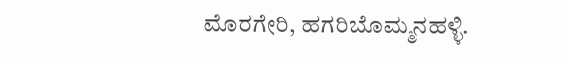ಮೊರಗೇರಿ, ಹಗರಿಬೊಮ್ಮನಹಳ್ಳಿ.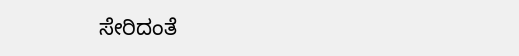ಸೇರಿದಂತೆ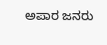ಅಪಾರ ಜನರು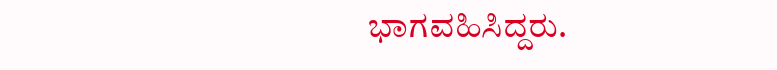ಭಾಗವಹಿಸಿದ್ದರು.